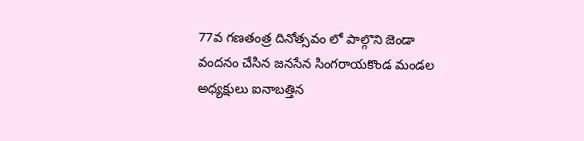77వ గణతంత్ర దినోత్సవం లో పాల్గొని జెండా వందనం చేసిన జనసేన సింగరాయకొండ మండల అధ్యక్షులు ఐనాబత్తిన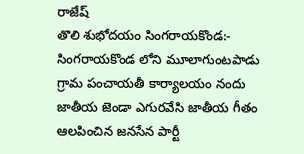రాజేష్
తొలి శుభోదయం సింగరాయకొండ:- సింగరాయకొండ లోని మూలాగుంటపాడు గ్రామ పంచాయతీ కార్యాలయం నందు జాతీయ జెండా ఎగురవేసి జాతీయ గీతం ఆలపించిన జనసేన పార్టీ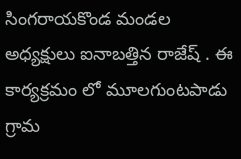సింగరాయకొండ మండల అధ్యక్షులు ఐనాబత్తిన రాజేష్ . ఈ కార్యక్రమం లో మూలగుంటపాడు గ్రామ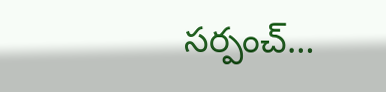సర్పంచ్…